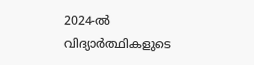2024-ൽ വിദ്യാർത്ഥികളുടെ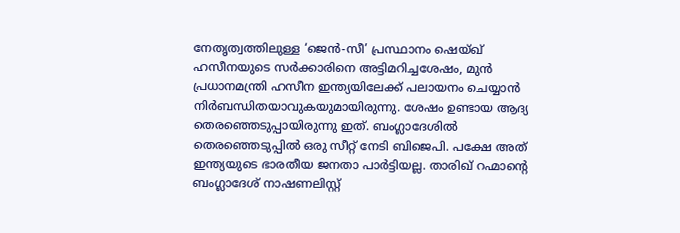നേതൃത്വത്തിലുള്ള ‘ജെൻ-സീ’ പ്രസ്ഥാനം ഷെയ്ഖ് ഹസീനയുടെ സർക്കാരിനെ അട്ടിമറിച്ചശേഷം, മുൻ പ്രധാനമന്ത്രി ഹസീന ഇന്ത്യയിലേക്ക് പലായനം ചെയ്യാൻ നിർബന്ധിതയാവുകയുമായിരുന്നു. ശേഷം ഉണ്ടായ ആദ്യ തെരഞ്ഞെടുപ്പായിരുന്നു ഇത്. ബംഗ്ലാദേശിൽ തെരഞ്ഞെടുപ്പിൽ ഒരു സീറ്റ് നേടി ബിജെപി. പക്ഷേ അത് ഇന്ത്യയുടെ ഭാരതീയ ജനതാ പാർട്ടിയല്ല. താരിഖ് റഹ്മാന്റെ ബംഗ്ലാദേശ് നാഷണലിസ്റ്റ്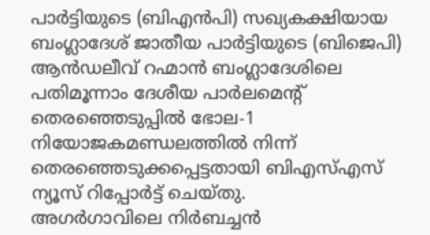പാർട്ടിയുടെ (ബിഎൻപി) സഖ്യകക്ഷിയായ ബംഗ്ലാദേശ് ജാതീയ പാർട്ടിയുടെ (ബിജെപി) ആൻഡലീവ് റഹ്മാൻ ബംഗ്ലാദേശിലെ പതിമൂന്നാം ദേശീയ പാർലമെന്റ് തെരഞ്ഞെടുപ്പിൽ ഭോല-1 നിയോജകമണ്ഡലത്തിൽ നിന്ന് തെരഞ്ഞെടുക്കപ്പെട്ടതായി ബിഎസ്എസ് ന്യൂസ് റിപ്പോർട്ട് ചെയ്തു.
അഗർഗാവിലെ നിർബച്ചൻ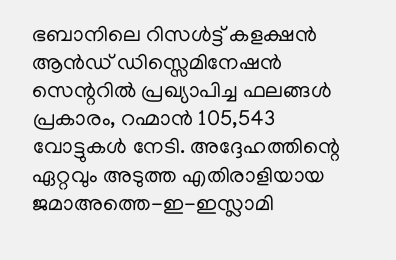ഭബാനിലെ റിസൾട്ട് കളക്ഷൻ ആൻഡ് ഡിസ്സെമിനേഷൻ സെന്ററിൽ പ്രഖ്യാപിച്ച ഫലങ്ങൾ പ്രകാരം, റഹ്മാൻ 105,543 വോട്ടുകൾ നേടി. അദ്ദേഹത്തിന്റെ ഏറ്റവും അടുത്ത എതിരാളിയായ ജമാഅത്തെ-ഇ-ഇസ്ലാമി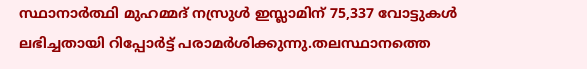സ്ഥാനാർത്ഥി മുഹമ്മദ് നസ്രുൾ ഇസ്ലാമിന് 75,337 വോട്ടുകൾ ലഭിച്ചതായി റിപ്പോർട്ട് പരാമർശിക്കുന്നു.തലസ്ഥാനത്തെ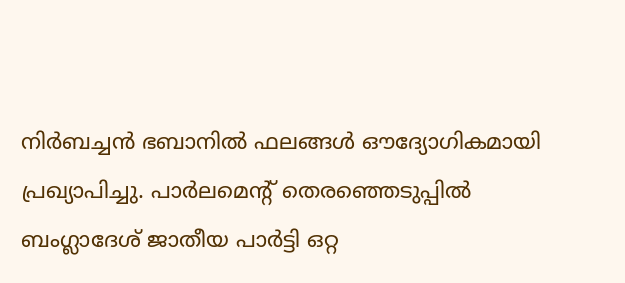നിർബച്ചൻ ഭബാനിൽ ഫലങ്ങൾ ഔദ്യോഗികമായി പ്രഖ്യാപിച്ചു. പാർലമെന്റ് തെരഞ്ഞെടുപ്പിൽ ബംഗ്ലാദേശ് ജാതീയ പാർട്ടി ഒറ്റ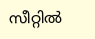സീറ്റിൽ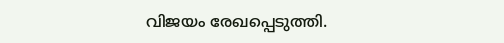വിജയം രേഖപ്പെടുത്തി.